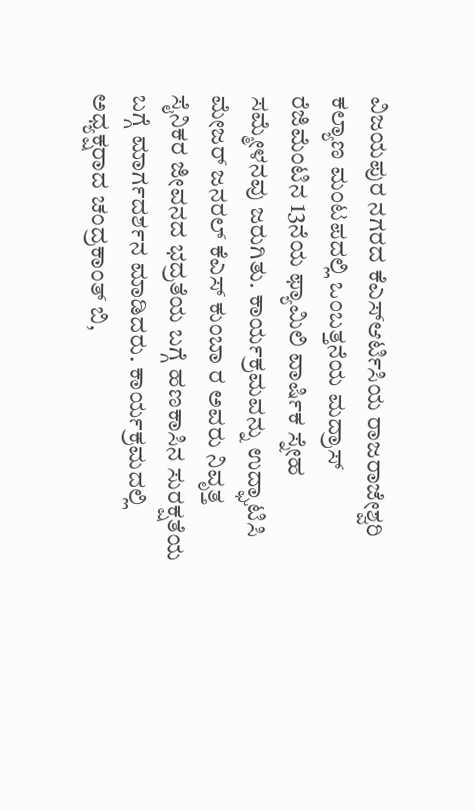ವಿಜಯಪುರ ನಗರದ ಕೆಎಸ್ಆರ್ಟಿಸಿಯ ರಾಜರಾಜೇಶ್ವರಿ ಕಲ್ಯಾಣ ಮಂಟಪದಲ್ಲಿ ಒಂಬತ್ತನೆಯ ಮದ್ರಾಸ್ ರೆಜಿಮೆಂಟಿನ 13ನೆಯ ಫ್ಯಾಮಿಲಿ ವಾರ್ಷಿಕ ಸ್ನೇಹ ಸಮ್ಮೇಳನವು ಜರುಗಿತು. ಕಾರ್ಯಕ್ರಮವನ್ನು ಉದ್ಘಾಟಿಸಿ ಮೇಜರ್ ಜನರಲ್ ಕೆಎಸ್ ಕುಂಬಾ ರ ಅವರು ನಿವೃತ್ತ ಸೈನಿಕರ ಜೀವನದ ಭದ್ರತೆಯ ಬಗ್ಗೆ ಹಣಕಾಸಿನ ಸುರಕ್ಷತೆಯ ಬಗ್ಗೆ ಮಾರ್ಗದರ್ಶನ ಮಾಡಿದರು. ಕಾರ್ಯಕ್ರಮದಲ್ಲಿ ಅಧ್ಯಕ್ಷರಾದ ಚಂದ್ರಕಾಂತ್ ಬಿ,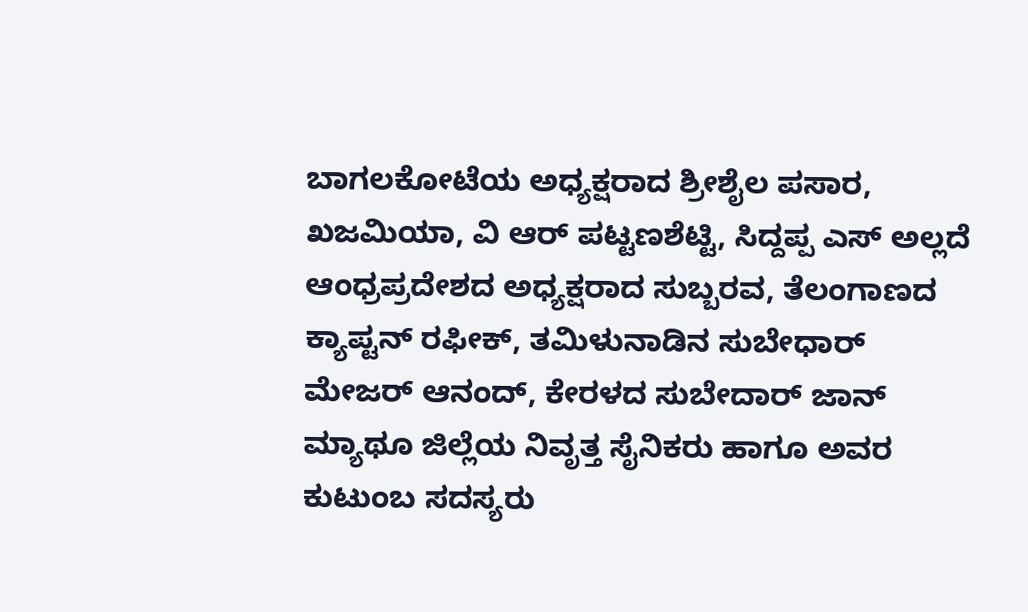ಬಾಗಲಕೋಟೆಯ ಅಧ್ಯಕ್ಷರಾದ ಶ್ರೀಶೈಲ ಪಸಾರ, ಖಜಮಿಯಾ, ವಿ ಆರ್ ಪಟ್ಟಣಶೆಟ್ಟಿ, ಸಿದ್ದಪ್ಪ ಎಸ್ ಅಲ್ಲದೆ ಆಂಧ್ರಪ್ರದೇಶದ ಅಧ್ಯಕ್ಷರಾದ ಸುಬ್ಬರವ, ತೆಲಂಗಾಣದ ಕ್ಯಾಪ್ಟನ್ ರಫೀಕ್, ತಮಿಳುನಾಡಿನ ಸುಬೇಧಾರ್ ಮೇಜರ್ ಆನಂದ್, ಕೇರಳದ ಸುಬೇದಾರ್ ಜಾನ್ ಮ್ಯಾಥೂ ಜಿಲ್ಲೆಯ ನಿವೃತ್ತ ಸೈನಿಕರು ಹಾಗೂ ಅವರ ಕುಟುಂಬ ಸದಸ್ಯರು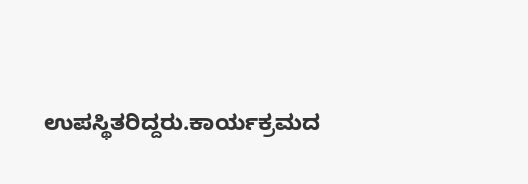ಉಪಸ್ಥಿತರಿದ್ದರು.ಕಾರ್ಯಕ್ರಮದ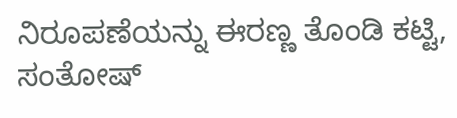ನಿರೂಪಣೆಯನ್ನು ಈರಣ್ಣ ತೊಂಡಿ ಕಟ್ಟಿ, ಸಂತೋಷ್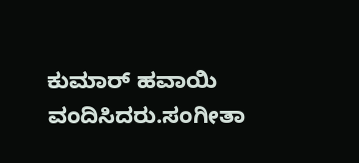ಕುಮಾರ್ ಹವಾಯಿ ವಂದಿಸಿದರು.ಸಂಗೀತಾ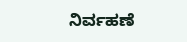ನಿರ್ವಹಣೆ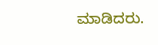ಮಾಡಿದರು.